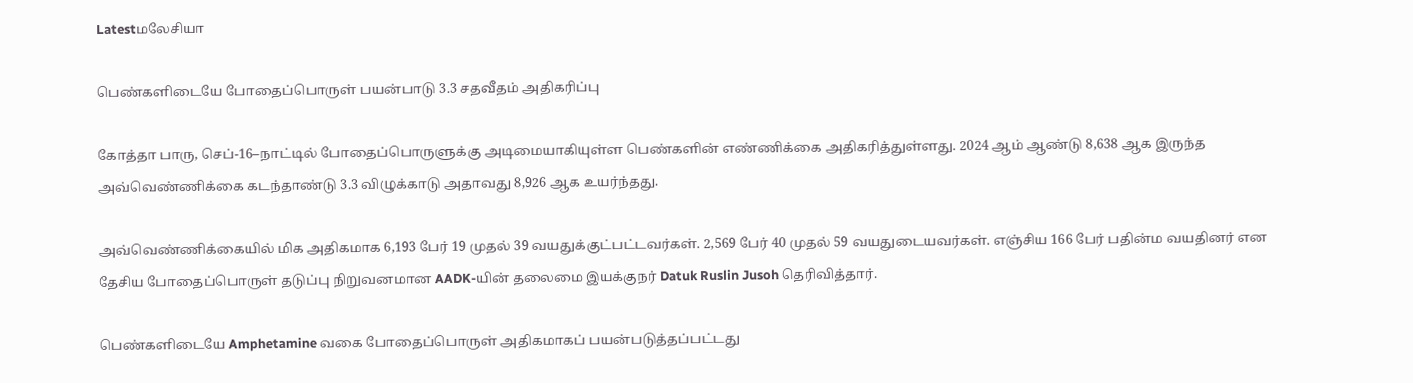Latestமலேசியா

பெண்களிடையே போதைப்பொருள் பயன்பாடு 3.3 சதவீதம் அதிகரிப்பு

கோத்தா பாரு, செப்-16–நாட்டில் போதைப்பொருளுக்கு அடிமையாகியுள்ள பெண்களின் எண்ணிக்கை அதிகரித்துள்ளது. 2024 ஆம் ஆண்டு 8,638 ஆக இருந்த அவ்வெண்ணிக்கை கடந்தாண்டு 3.3 விழுக்காடு அதாவது 8,926 ஆக உயர்ந்தது.

அவ்வெண்ணிக்கையில் மிக அதிகமாக 6,193 பேர் 19 முதல் 39 வயதுக்குட்பட்டவர்கள். 2,569 பேர் 40 முதல் 59 வயதுடையவர்கள். எஞ்சிய 166 பேர் பதின்ம வயதினர் என தேசிய போதைப்பொருள் தடுப்பு நிறுவனமான AADK-யின் தலைமை இயக்குநர் Datuk Ruslin Jusoh தெரிவித்தார்.

பெண்களிடையே Amphetamine வகை போதைப்பொருள் அதிகமாகப் பயன்படுத்தப்பட்டது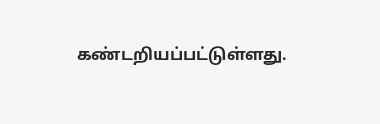கண்டறியப்பட்டுள்ளது.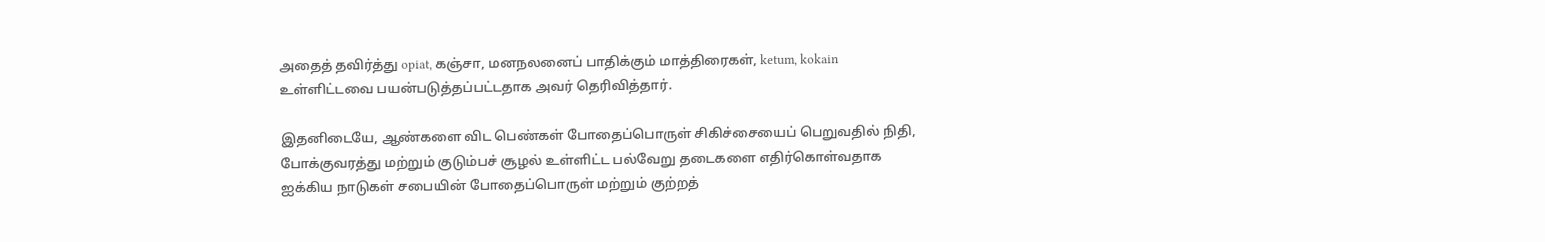அதைத் தவிர்த்து opiat, கஞ்சா, மனநலனைப் பாதிக்கும் மாத்திரைகள், ketum, kokain உள்ளிட்டவை பயன்படுத்தப்பட்டதாக அவர் தெரிவித்தார்.

இதனிடையே, ஆண்களை விட பெண்கள் போதைப்பொருள் சிகிச்சையைப் பெறுவதில் நிதி, போக்குவரத்து மற்றும் குடும்பச் சூழல் உள்ளிட்ட பல்வேறு தடைகளை எதிர்கொள்வதாக ஐக்கிய நாடுகள் சபையின் போதைப்பொருள் மற்றும் குற்றத்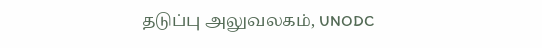தடுப்பு அலுவலகம், UNODC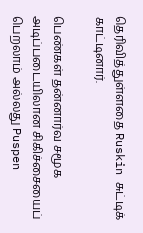தெரிவித்துள்ளதை Ruskin சுட்டிக் காட்டினார்.

பெண்கள் தன்னார்வ சமூக அடிப்படையிலான சிகிச்சையைப் பெறலாம் அல்லது Puspen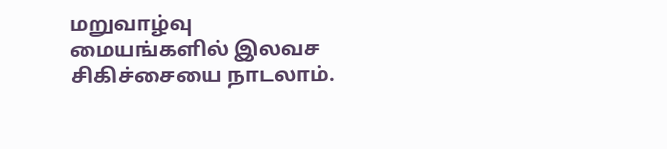மறுவாழ்வு மையங்களில் இலவச சிகிச்சையை நாடலாம்.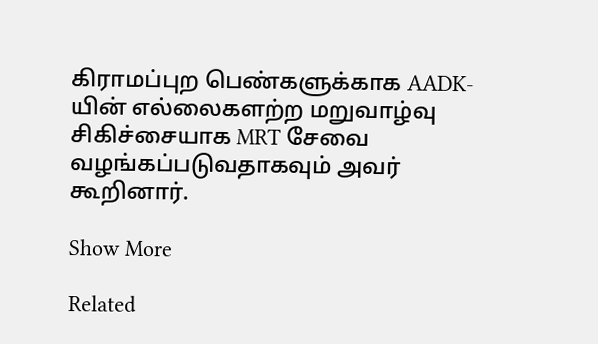கிராமப்புற பெண்களுக்காக AADK-யின் எல்லைகளற்ற மறுவாழ்வு சிகிச்சையாக MRT சேவை வழங்கப்படுவதாகவும் அவர் கூறினார்.

Show More

Related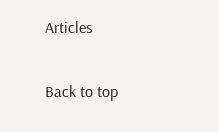Articles

Back to top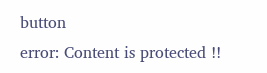button
error: Content is protected !!